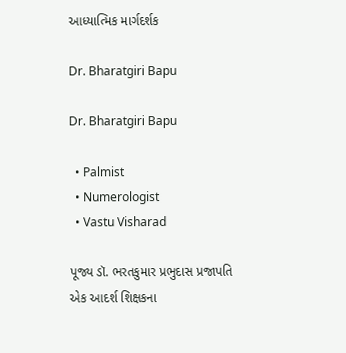આધ્યાત્મિક માર્ગદર્શક

Dr. Bharatgiri Bapu

Dr. Bharatgiri Bapu

  • Palmist
  • Numerologist
  • Vastu Visharad

પૂજ્ય ડૉ. ભરતકુમાર પ્રભુદાસ પ્રજાપતિ એક આદર્શ શિક્ષકના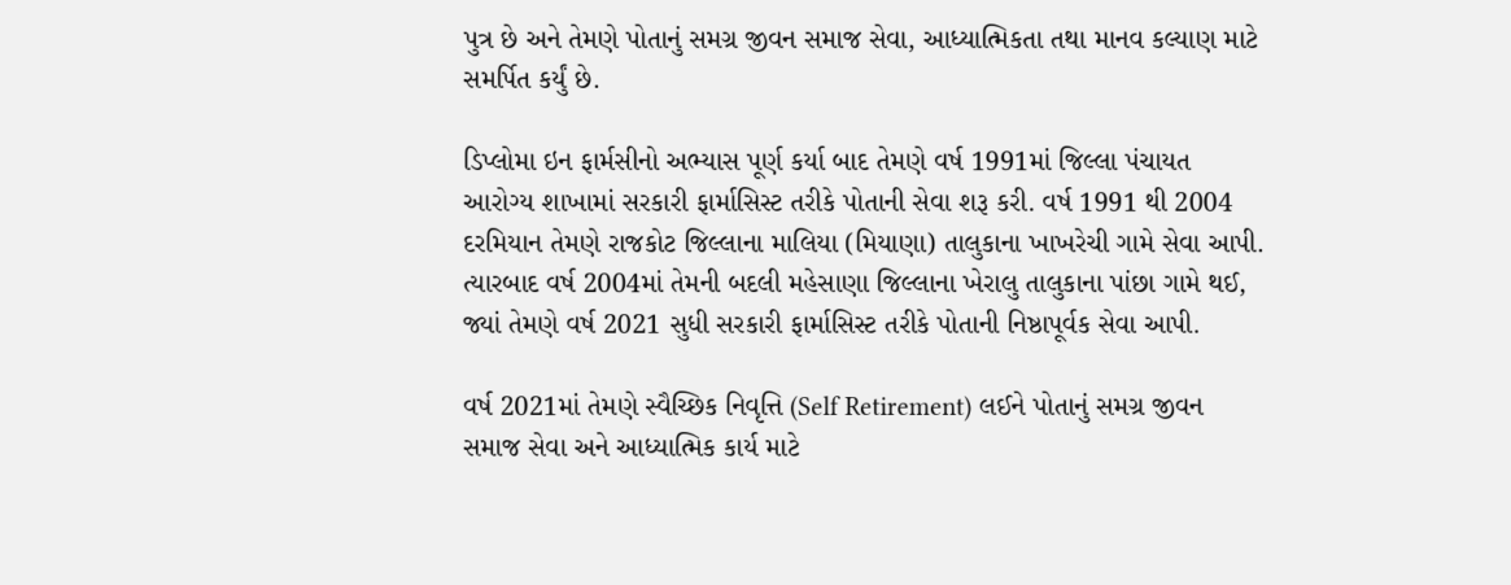પુત્ર છે અને તેમણે પોતાનું સમગ્ર જીવન સમાજ સેવા, આધ્યાત્મિકતા તથા માનવ કલ્યાણ માટે સમર્પિત કર્યું છે.

ડિપ્લોમા ઇન ફાર્મસીનો અભ્યાસ પૂર્ણ કર્યા બાદ તેમણે વર્ષ 1991માં જિલ્લા પંચાયત આરોગ્ય શાખામાં સરકારી ફાર્માસિસ્ટ તરીકે પોતાની સેવા શરૂ કરી. વર્ષ 1991 થી 2004 દરમિયાન તેમણે રાજકોટ જિલ્લાના માલિયા (મિયાણા) તાલુકાના ખાખરેચી ગામે સેવા આપી. ત્યારબાદ વર્ષ 2004માં તેમની બદલી મહેસાણા જિલ્લાના ખેરાલુ તાલુકાના પાંછા ગામે થઈ, જ્યાં તેમણે વર્ષ 2021 સુધી સરકારી ફાર્માસિસ્ટ તરીકે પોતાની નિષ્ઠાપૂર્વક સેવા આપી.

વર્ષ 2021માં તેમણે સ્વૈચ્છિક નિવૃત્તિ (Self Retirement) લઈને પોતાનું સમગ્ર જીવન સમાજ સેવા અને આધ્યાત્મિક કાર્ય માટે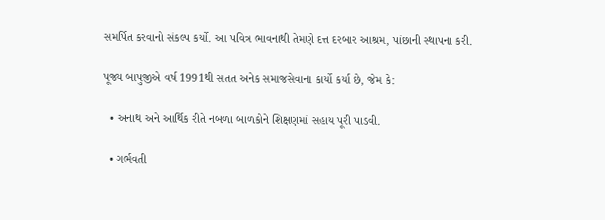સમર્પિત કરવાનો સંકલ્પ કર્યો. આ પવિત્ર ભાવનાથી તેમણે દત્ત દરબાર આશ્રમ, પાંછાની સ્થાપના કરી.

પૂજ્ય બાપુજીએ વર્ષ 1991થી સતત અનેક સમાજસેવાના કાર્યો કર્યા છે, જેમ કે:

  • અનાથ અને આર્થિક રીતે નબળા બાળકોને શિક્ષણમાં સહાય પૂરી પાડવી.

  • ગર્ભવતી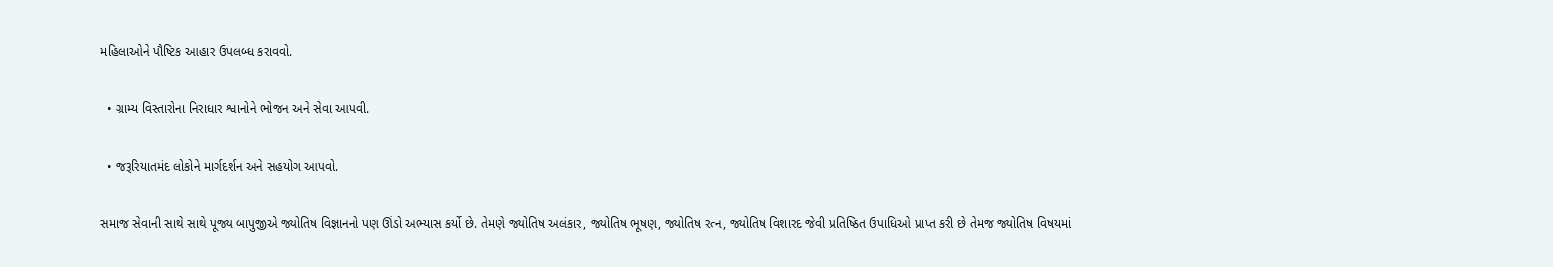મહિલાઓને પૌષ્ટિક આહાર ઉપલબ્ધ કરાવવો.

  • ગ્રામ્ય વિસ્તારોના નિરાધાર શ્વાનોને ભોજન અને સેવા આપવી.

  • જરૂરિયાતમંદ લોકોને માર્ગદર્શન અને સહયોગ આપવો.

સમાજ સેવાની સાથે સાથે પૂજ્ય બાપુજીએ જ્યોતિષ વિજ્ઞાનનો પણ ઊંડો અભ્યાસ કર્યો છે. તેમણે જ્યોતિષ અલંકાર, જ્યોતિષ ભૂષણ, જ્યોતિષ રત્ન, જ્યોતિષ વિશારદ જેવી પ્રતિષ્ઠિત ઉપાધિઓ પ્રાપ્ત કરી છે તેમજ જ્યોતિષ વિષયમાં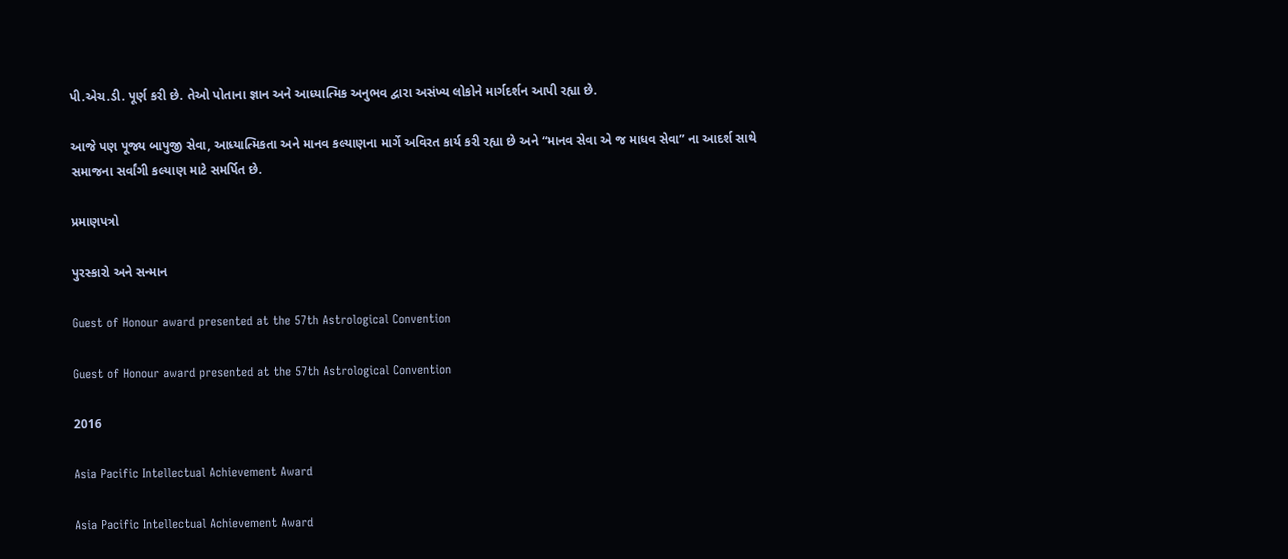પી.એચ.ડી. પૂર્ણ કરી છે. તેઓ પોતાના જ્ઞાન અને આધ્યાત્મિક અનુભવ દ્વારા અસંખ્ય લોકોને માર્ગદર્શન આપી રહ્યા છે.

આજે પણ પૂજ્ય બાપુજી સેવા, આધ્યાત્મિકતા અને માનવ કલ્યાણના માર્ગે અવિરત કાર્ય કરી રહ્યા છે અને “માનવ સેવા એ જ માધવ સેવા” ના આદર્શ સાથે સમાજના સર્વાંગી કલ્યાણ માટે સમર્પિત છે.

પ્રમાણપત્રો

પુરસ્કારો અને સન્માન

Guest of Honour award presented at the 57th Astrological Convention

Guest of Honour award presented at the 57th Astrological Convention

2016

Asia Pacific Intellectual Achievement Award

Asia Pacific Intellectual Achievement Award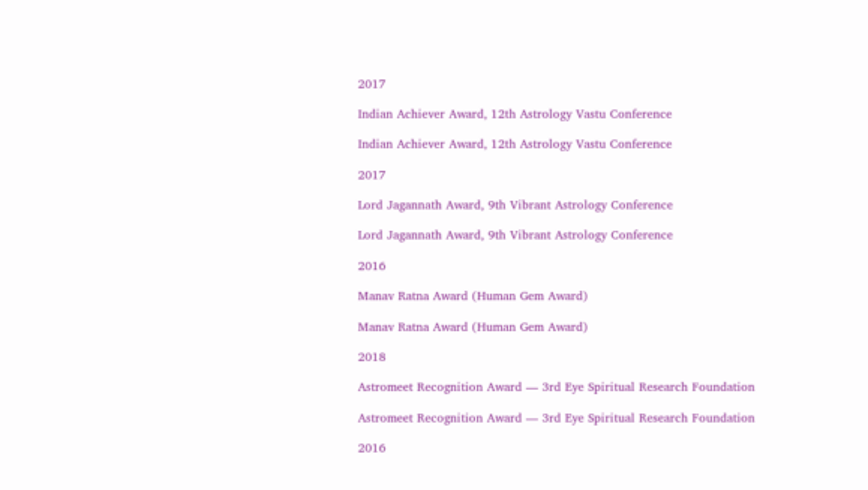2017

Indian Achiever Award, 12th Astrology Vastu Conference

Indian Achiever Award, 12th Astrology Vastu Conference

2017

Lord Jagannath Award, 9th Vibrant Astrology Conference

Lord Jagannath Award, 9th Vibrant Astrology Conference

2016

Manav Ratna Award (Human Gem Award)

Manav Ratna Award (Human Gem Award)

2018

Astromeet Recognition Award — 3rd Eye Spiritual Research Foundation

Astromeet Recognition Award — 3rd Eye Spiritual Research Foundation

2016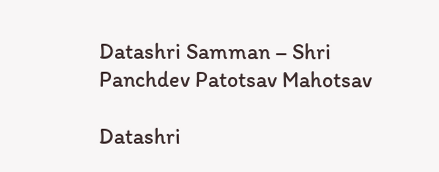Datashri Samman – Shri Panchdev Patotsav Mahotsav

Datashri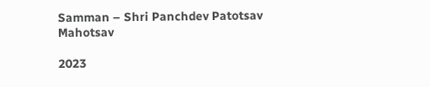Samman – Shri Panchdev Patotsav Mahotsav

2023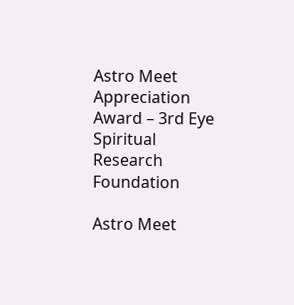Astro Meet Appreciation Award – 3rd Eye Spiritual Research Foundation

Astro Meet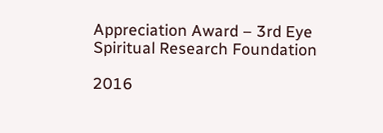Appreciation Award – 3rd Eye Spiritual Research Foundation

2016